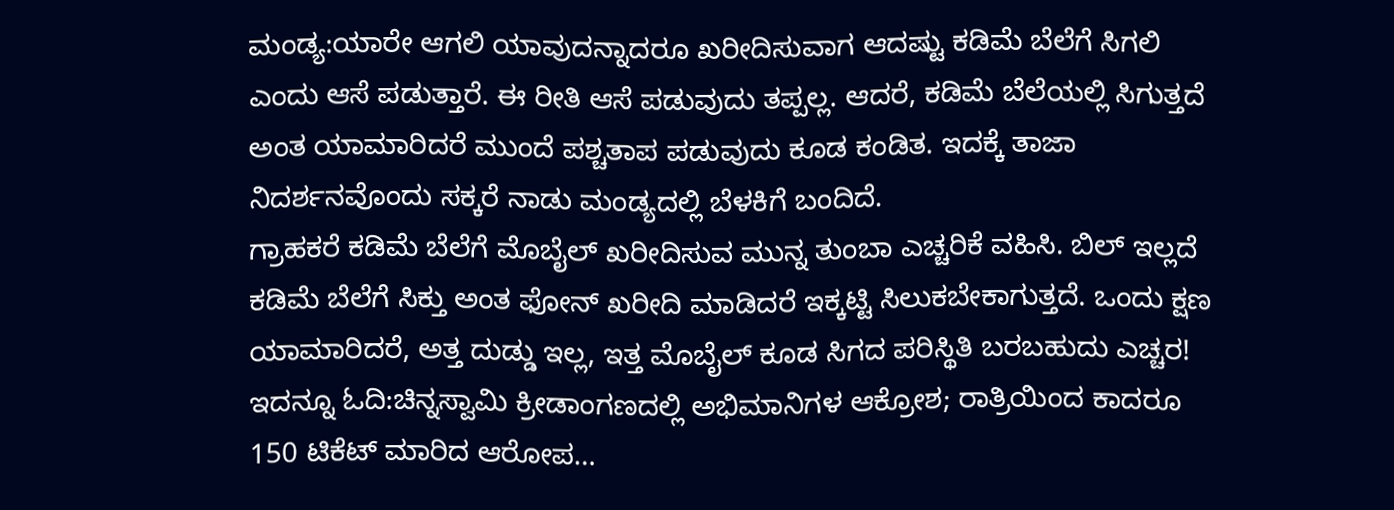ಮಂಡ್ಯ:ಯಾರೇ ಆಗಲಿ ಯಾವುದನ್ನಾದರೂ ಖರೀದಿಸುವಾಗ ಆದಷ್ಟು ಕಡಿಮೆ ಬೆಲೆಗೆ ಸಿಗಲಿ ಎಂದು ಆಸೆ ಪಡುತ್ತಾರೆ. ಈ ರೀತಿ ಆಸೆ ಪಡುವುದು ತಪ್ಪಲ್ಲ. ಆದರೆ, ಕಡಿಮೆ ಬೆಲೆಯಲ್ಲಿ ಸಿಗುತ್ತದೆ ಅಂತ ಯಾಮಾರಿದರೆ ಮುಂದೆ ಪಶ್ಚತಾಪ ಪಡುವುದು ಕೂಡ ಕಂಡಿತ. ಇದಕ್ಕೆ ತಾಜಾ ನಿದರ್ಶನವೊಂದು ಸಕ್ಕರೆ ನಾಡು ಮಂಡ್ಯದಲ್ಲಿ ಬೆಳಕಿಗೆ ಬಂದಿದೆ.
ಗ್ರಾಹಕರೆ ಕಡಿಮೆ ಬೆಲೆಗೆ ಮೊಬೈಲ್ ಖರೀದಿಸುವ ಮುನ್ನ ತುಂಬಾ ಎಚ್ಚರಿಕೆ ವಹಿಸಿ. ಬಿಲ್ ಇಲ್ಲದೆ ಕಡಿಮೆ ಬೆಲೆಗೆ ಸಿಕ್ತು ಅಂತ ಫೋನ್ ಖರೀದಿ ಮಾಡಿದರೆ ಇಕ್ಕಟ್ಟಿ ಸಿಲುಕಬೇಕಾಗುತ್ತದೆ. ಒಂದು ಕ್ಷಣ ಯಾಮಾರಿದರೆ, ಅತ್ತ ದುಡ್ಡು ಇಲ್ಲ, ಇತ್ತ ಮೊಬೈಲ್ ಕೂಡ ಸಿಗದ ಪರಿಸ್ಥಿತಿ ಬರಬಹುದು ಎಚ್ಚರ!
ಇದನ್ನೂ ಓದಿ:ಚಿನ್ನಸ್ವಾಮಿ ಕ್ರೀಡಾಂಗಣದಲ್ಲಿ ಅಭಿಮಾನಿಗಳ ಆಕ್ರೋಶ; ರಾತ್ರಿಯಿಂದ ಕಾದರೂ 150 ಟಿಕೆಟ್ ಮಾರಿದ ಆರೋಪ…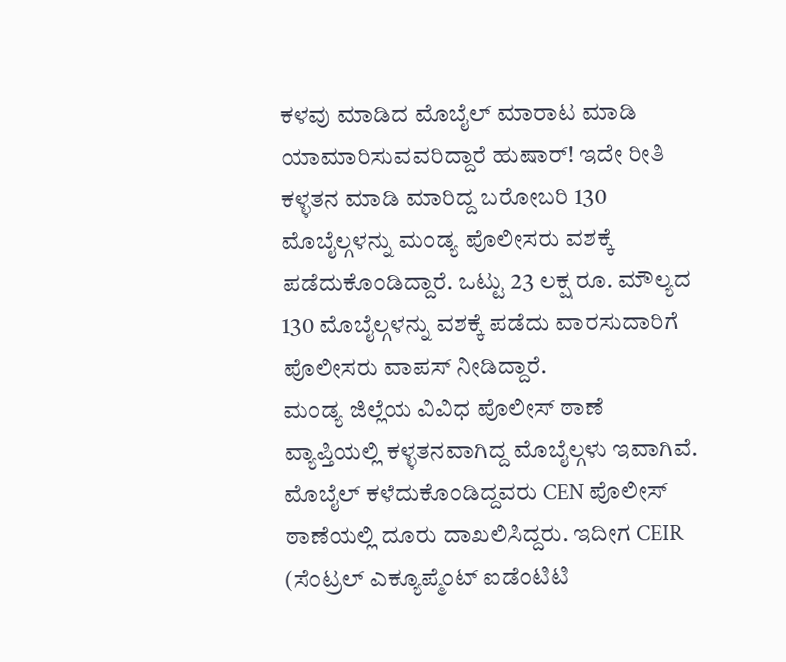ಕಳವು ಮಾಡಿದ ಮೊಬೈಲ್ ಮಾರಾಟ ಮಾಡಿ ಯಾಮಾರಿಸುವವರಿದ್ದಾರೆ ಹುಷಾರ್! ಇದೇ ರೀತಿ ಕಳ್ಳತನ ಮಾಡಿ ಮಾರಿದ್ದ ಬರೋಬರಿ 130 ಮೊಬೈಲ್ಗಳನ್ನು ಮಂಡ್ಯ ಪೊಲೀಸರು ವಶಕ್ಕೆ ಪಡೆದುಕೊಂಡಿದ್ದಾರೆ. ಒಟ್ಟು 23 ಲಕ್ಷ ರೂ. ಮೌಲ್ಯದ 130 ಮೊಬೈಲ್ಗಳನ್ನು ವಶಕ್ಕೆ ಪಡೆದು ವಾರಸುದಾರಿಗೆ ಪೊಲೀಸರು ವಾಪಸ್ ನೀಡಿದ್ದಾರೆ.
ಮಂಡ್ಯ ಜಿಲ್ಲೆಯ ವಿವಿಧ ಪೊಲೀಸ್ ಠಾಣೆ ವ್ಯಾಪ್ತಿಯಲ್ಲಿ ಕಳ್ಳತನವಾಗಿದ್ದ ಮೊಬೈಲ್ಗಳು ಇವಾಗಿವೆ. ಮೊಬೈಲ್ ಕಳೆದುಕೊಂಡಿದ್ದವರು CEN ಪೊಲೀಸ್ ಠಾಣೆಯಲ್ಲಿ ದೂರು ದಾಖಲಿಸಿದ್ದರು. ಇದೀಗ CEIR (ಸೆಂಟ್ರಲ್ ಎಕ್ಯೂಪ್ಮೆಂಟ್ ಐಡೆಂಟಿಟಿ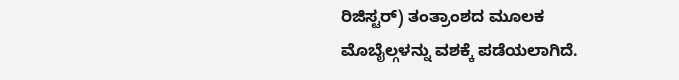ರಿಜಿಸ್ಟರ್) ತಂತ್ರಾಂಶದ ಮೂಲಕ ಮೊಬೈಲ್ಗಳನ್ನು ವಶಕ್ಕೆ ಪಡೆಯಲಾಗಿದೆ.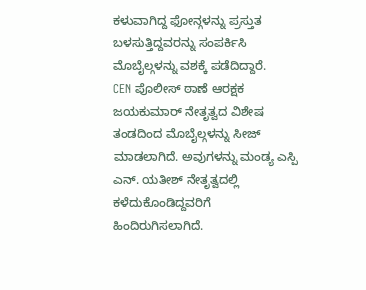ಕಳುವಾಗಿದ್ದ ಫೋನ್ಗಳನ್ನು ಪ್ರಸ್ತುತ ಬಳಸುತ್ತಿದ್ದವರನ್ನು ಸಂಪರ್ಕಿಸಿ ಮೊಬೈಲ್ಗಳನ್ನು ವಶಕ್ಕೆ ಪಡೆದಿದ್ದಾರೆ.
CEN ಪೊಲೀಸ್ ಠಾಣೆ ಆರಕ್ಷಕ ಜಯಕುಮಾರ್ ನೇತೃತ್ವದ ವಿಶೇಷ ತಂಡದಿಂದ ಮೊಬೈಲ್ಗಳನ್ನು ಸೀಜ್ ಮಾಡಲಾಗಿದೆ. ಅವುಗಳನ್ನು ಮಂಡ್ಯ ಎಸ್ಪಿ ಎನ್. ಯತೀಶ್ ನೇತೃತ್ವದಲ್ಲಿ ಕಳೆದುಕೊಂಡಿದ್ದವರಿಗೆ ಹಿಂದಿರುಗಿಸಲಾಗಿದೆ.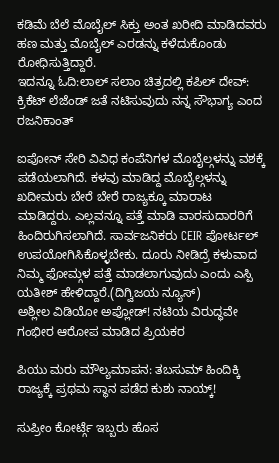ಕಡಿಮೆ ಬೆಲೆ ಮೊಬೈಲ್ ಸಿಕ್ತು ಅಂತ ಖರೀದಿ ಮಾಡಿದವರು ಹಣ ಮತ್ತು ಮೊಬೈಲ್ ಎರಡನ್ನು ಕಳೆದುಕೊಂಡು ರೋಧಿಸುತ್ತಿದ್ದಾರೆ.
ಇದನ್ನೂ ಓದಿ:ಲಾಲ್ ಸಲಾಂ ಚಿತ್ರದಲ್ಲಿ ಕಪಿಲ್ ದೇವ್: ಕ್ರಿಕೆಟ್ ಲೆಜೆಂಡ್ ಜತೆ ನಟಿಸುವುದು ನನ್ನ ಸೌಭಾಗ್ಯ ಎಂದ ರಜನಿಕಾಂತ್

ಐಪೋನ್ ಸೇರಿ ವಿವಿಧ ಕಂಪೆನಿಗಳ ಮೊಬೈಲ್ಗಳನ್ನು ವಶಕ್ಕೆ ಪಡೆಯಲಾಗಿದೆ. ಕಳವು ಮಾಡಿದ್ದ ಮೊಬೈಲ್ಗಳನ್ನು ಖದೀಮರು ಬೇರೆ ಬೇರೆ ರಾಜ್ಯಕ್ಕೂ ಮಾರಾಟ ಮಾಡಿದ್ದರು. ಎಲ್ಲವನ್ನೂ ಪತ್ತೆ ಮಾಡಿ ವಾರಸುದಾರರಿಗೆ ಹಿಂದಿರುಗಿಸಲಾಗಿದೆ. ಸಾರ್ವಜನಿಕರು CEIR ಪೋರ್ಟಲ್ ಉಪಯೋಗಿಸಿಕೊಳ್ಳಬೇಕು. ದೂರು ನೀಡಿದ್ರೆ ಕಳುವಾದ ನಿಮ್ಮ ಫೋಮ್ಗಳ ಪತ್ತೆ ಮಾಡಲಾಗುವುದು ಎಂದು ಎಸ್ಪಿ ಯತೀಶ್ ಹೇಳಿದ್ದಾರೆ.(ದಿಗ್ವಿಜಯ ನ್ಯೂಸ್)
ಅಶ್ಲೀಲ ವಿಡಿಯೋ ಅಪ್ಲೋಡ್! ನಟಿಯ ವಿರುದ್ಧವೇ ಗಂಭೀರ ಆರೋಪ ಮಾಡಿದ ಪ್ರಿಯಕರ

ಪಿಯು ಮರು ಮೌಲ್ಯಮಾಪನ: ತಬಸುಮ್ ಹಿಂದಿಕ್ಕಿ ರಾಜ್ಯಕ್ಕೆ ಪ್ರಥಮ ಸ್ಥಾನ ಪಡೆದ ಕುಶು ನಾಯ್ಕ್!

ಸುಪ್ರೀಂ ಕೋರ್ಟ್ಗೆ ಇಬ್ಬರು ಹೊಸ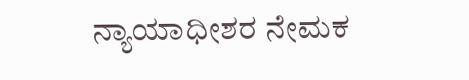ನ್ಯಾಯಾಧೀಶರ ನೇಮಕ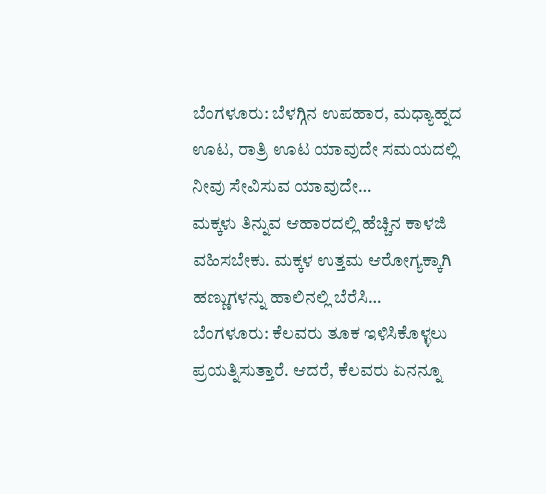ಬೆಂಗಳೂರು: ಬೆಳಗ್ಗಿನ ಉಪಹಾರ, ಮಧ್ಯಾಹ್ನದ ಊಟ, ರಾತ್ರಿ ಊಟ ಯಾವುದೇ ಸಮಯದಲ್ಲಿ ನೀವು ಸೇವಿಸುವ ಯಾವುದೇ…
ಮಕ್ಕಳು ತಿನ್ನುವ ಆಹಾರದಲ್ಲಿ ಹೆಚ್ಚಿನ ಕಾಳಜಿ ವಹಿಸಬೇಕು. ಮಕ್ಕಳ ಉತ್ತಮ ಆರೋಗ್ಯಕ್ಕಾಗಿ ಹಣ್ಣುಗಳನ್ನು ಹಾಲಿನಲ್ಲಿ ಬೆರೆಸಿ…
ಬೆಂಗಳೂರು: ಕೆಲವರು ತೂಕ ಇಳಿಸಿಕೊಳ್ಳಲು ಪ್ರಯತ್ನಿಸುತ್ತಾರೆ. ಆದರೆ, ಕೆಲವರು ಏನನ್ನೂ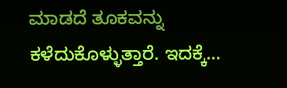ಮಾಡದೆ ತೂಕವನ್ನು ಕಳೆದುಕೊಳ್ಳುತ್ತಾರೆ. ಇದಕ್ಕೆ…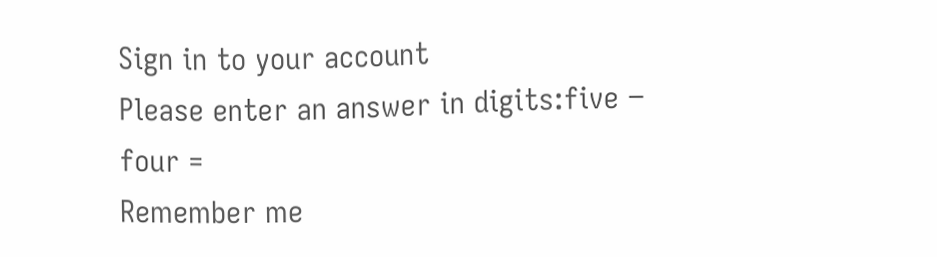Sign in to your account
Please enter an answer in digits:five − four =
Remember me